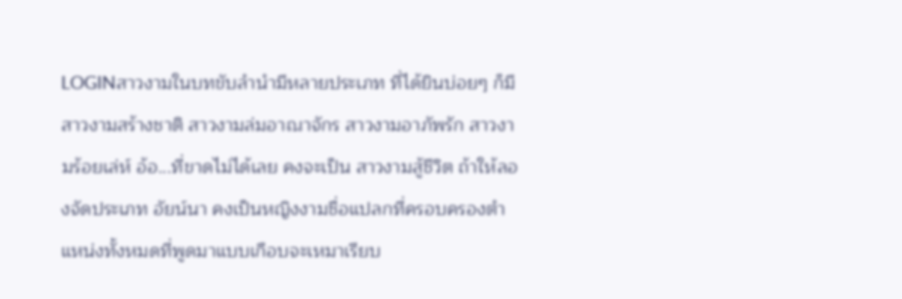LOGINสาวงามในบทขับลำนำมีหลายประเภท ที่ได้ยินบ่อยๆ ก็มี สาวงามสร้างชาติ สาวงามล่มอาณาจักร สาวงามอาภัพรัก สาวงามร้อยเล่ห์ อ้อ...ที่ขาดไม่ได้เลย คงจะเป็น สาวงามสู้ชีวิต ถ้าให้ลองจัดประเภท อัยน์นา คงเป็นหญิงงามชื่อแปลกที่ครอบครองตำแหน่งทั้งหมดที่พูดมาแบบเกือบจะเหมาเรียบ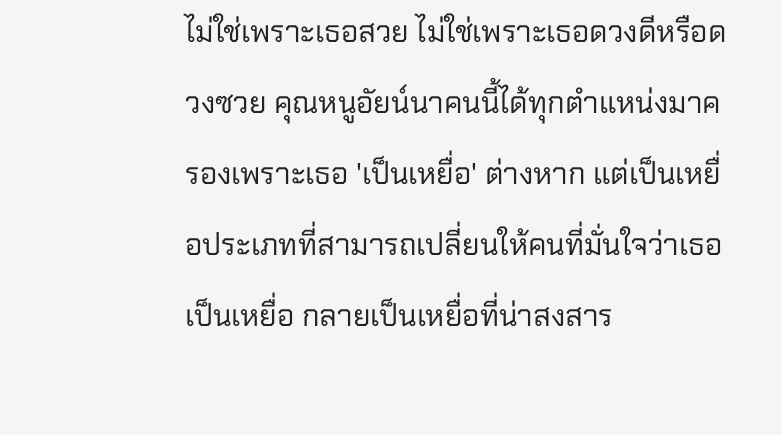ไม่ใช่เพราะเธอสวย ไม่ใช่เพราะเธอดวงดีหรือดวงซวย คุณหนูอัยน์นาคนนี้ได้ทุกตำแหน่งมาครองเพราะเธอ 'เป็นเหยื่อ' ต่างหาก แต่เป็นเหยื่อประเภทที่สามารถเปลี่ยนให้คนที่มั่นใจว่าเธอเป็นเหยื่อ กลายเป็นเหยื่อที่น่าสงสาร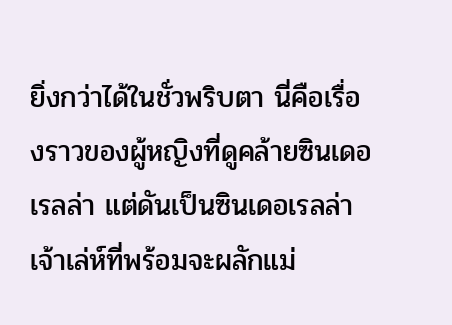ยิ่งกว่าได้ในชั่วพริบตา นี่คือเรื่องราวของผู้หญิงที่ดูคล้ายซินเดอเรลล่า แต่ดันเป็นซินเดอเรลล่าเจ้าเล่ห์ที่พร้อมจะผลักแม่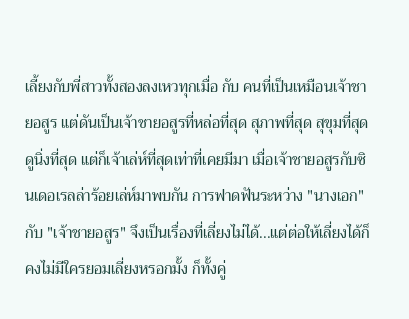เลี้ยงกับพี่สาวทั้งสองลงเหวทุกเมื่อ กับ คนที่เป็นเหมือนเจ้าชายอสูร แต่ดันเป็นเจ้าชายอสูรที่หล่อที่สุด สุภาพที่สุด สุขุมที่สุด ดูนิ่งที่สุด แต่ก็เจ้าเล่ห์ที่สุดเท่าที่เคยมีมา เมื่อเจ้าชายอสูรกับซินเดอเรลล่าร้อยเล่ห์มาพบกัน การฟาดฟันระหว่าง "นางเอก" กับ "เจ้าชายอสูร" จึงเป็นเรื่องที่เลี่ยงไม่ได้...แต่ต่อให้เลี่ยงได้ก็คงไม่มีใครยอมเลี่ยงหรอกมั้ง ก็ทั้งคู่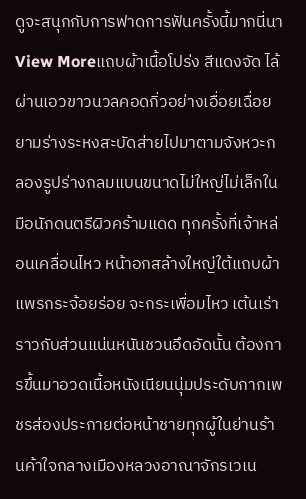ดูจะสนุกกับการฟาดการฟันครั้งนี้มากนี่นา
View Moreแถบผ้าเนื้อโปร่ง สีแดงจัด ไล้ผ่านเอวขาวนวลคอดกิ่วอย่างเอื่อยเฉื่อยยามร่างระหงสะบัดส่ายไปมาตามจังหวะกลองรูปร่างกลมแบนขนาดไม่ใหญ่ไม่เล็กในมือนักดนตรีผิวคร้ามแดด ทุกครั้งที่เจ้าหล่อนเคลื่อนไหว หน้าอกสล้างใหญ่ใต้แถบผ้าแพรกระจ้อยร่อย จะกระเพื่อมไหว เต้นเร่า ราวกับส่วนแน่นหนันชวนอึดอัดนั้น ต้องการขึ้นมาอวดเนื้อหนังเนียนนุ่มประดับกากเพชรส่องประกายต่อหน้าชายทุกผู้ในย่านร้านค้าใจกลางเมืองหลวงอาณาจักรเวเน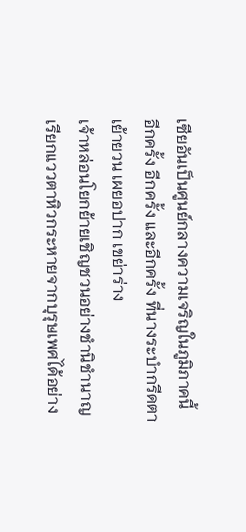เซียอันเป็นศูนย์กลางความเจริญในภูมิภาคนี้
อีกครั้ง อีกครั้ง และอีกครั้ง ที่นางระบำกรีดตาเย้ายวน เผยอปาก เขย่าร่าง
เจ้าหล่อนโยกย้ายเชิญชวนอย่างชำนิชำนาญ เรียกแววตาหิวกระหายจากบุรุษเพศได้อย่าง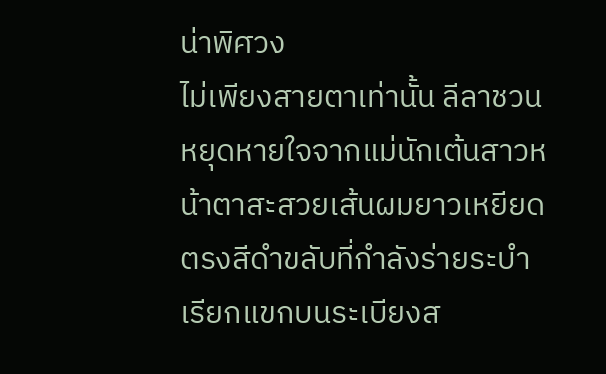น่าพิศวง
ไม่เพียงสายตาเท่านั้น ลีลาชวนหยุดหายใจจากแม่นักเต้นสาวหน้าตาสะสวยเส้นผมยาวเหยียดตรงสีดำขลับที่กำลังร่ายระบำเรียกแขกบนระเบียงส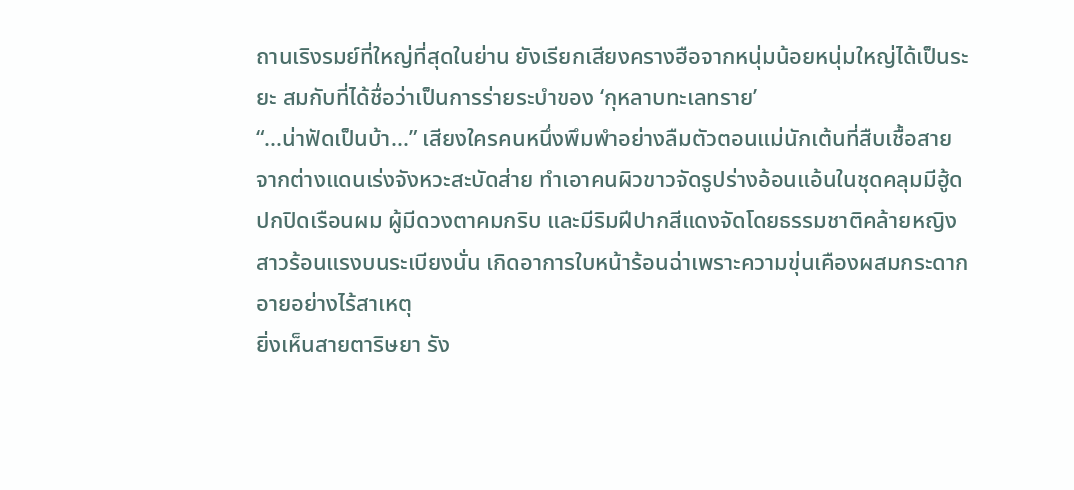ถานเริงรมย์ที่ใหญ่ที่สุดในย่าน ยังเรียกเสียงครางฮือจากหนุ่มน้อยหนุ่มใหญ่ได้เป็นระยะ สมกับที่ได้ชื่อว่าเป็นการร่ายระบำของ ‘กุหลาบทะเลทราย’
“...น่าฟัดเป็นบ้า...” เสียงใครคนหนึ่งพึมพำอย่างลืมตัวตอนแม่นักเต้นที่สืบเชื้อสายจากต่างแดนเร่งจังหวะสะบัดส่าย ทำเอาคนผิวขาวจัดรูปร่างอ้อนแอ้นในชุดคลุมมีฮู้ดปกปิดเรือนผม ผู้มีดวงตาคมกริบ และมีริมฝีปากสีแดงจัดโดยธรรมชาติคล้ายหญิงสาวร้อนแรงบนระเบียงนั่น เกิดอาการใบหน้าร้อนฉ่าเพราะความขุ่นเคืองผสมกระดากอายอย่างไร้สาเหตุ
ยิ่งเห็นสายตาริษยา รัง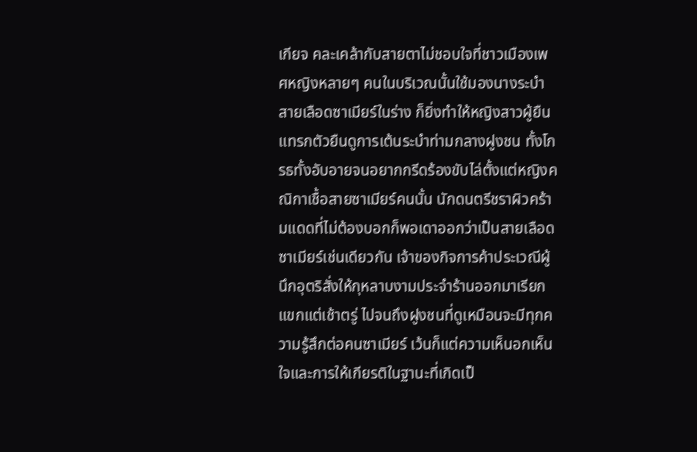เกียจ คละเคล้ากับสายตาไม่ชอบใจที่ชาวเมืองเพศหญิงหลายๆ คนในบริเวณนั้นใช้มองนางระบำ สายเลือดซาเมียร์ในร่าง ก็ยิ่งทำให้หญิงสาวผู้ยืนแทรกตัวยืนดูการเต้นระบำท่ามกลางฝูงชน ทั้งโกรธทั้งอับอายจนอยากกรีดร้องขับไล่ตั้งแต่หญิงคณิกาเชื้อสายซาเมียร์คนนั้น นักดนตรีชราผิวคร้ามแดดที่ไม่ต้องบอกก็พอเดาออกว่าเป็นสายเลือดซาเมียร์เช่นเดียวกัน เจ้าของกิจการค้าประเวณีผู้นึกอุตริสั่งให้กุหลาบงามประจำร้านออกมาเรียกแขกแต่เช้าตรู่ ไปจนถึงฝูงชนที่ดูเหมือนจะมีทุกความรู้สึกต่อคนซาเมียร์ เว้นก็แต่ความเห็นอกเห็นใจและการให้เกียรติในฐานะที่เกิดเป็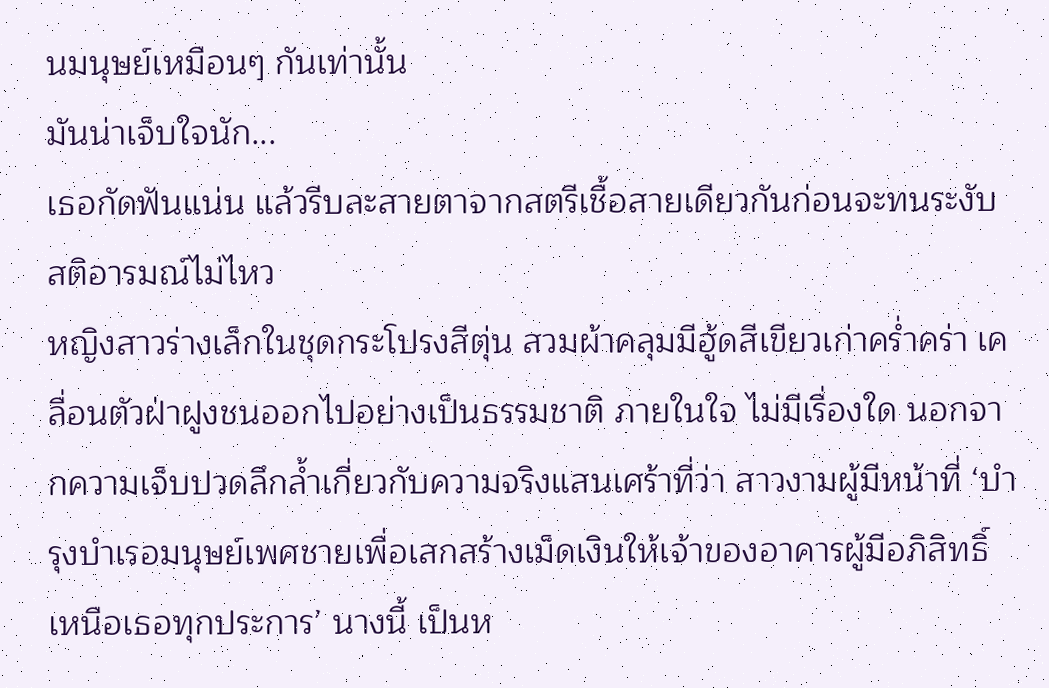นมนุษย์เหมือนๆ กันเท่านั้น
มันน่าเจ็บใจนัก...
เธอกัดฟันแน่น แล้วรีบละสายตาจากสตรีเชื้อสายเดียวกันก่อนจะทนระงับสติอารมณ์ไม่ไหว
หญิงสาวร่างเล็กในชุดกระโปรงสีตุ่น สวมผ้าคลุมมีฮู้ดสีเขียวเก่าคร่ำคร่า เคลื่อนตัวฝ่าฝูงชนออกไปอย่างเป็นธรรมชาติ ภายในใจ ไม่มีเรื่องใด นอกจากความเจ็บปวดลึกล้ำเกี่ยวกับความจริงแสนเศร้าที่ว่า สาวงามผู้มีหน้าที่ ‘บำรุงบำเรอมนุษย์เพศชายเพื่อเสกสร้างเม็ดเงินให้เจ้าของอาคารผู้มีอภิสิทธิ์เหนือเธอทุกประการ’ นางนี้ เป็นห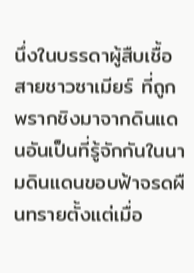นึ่งในบรรดาผู้สืบเชื้อสายชาวซาเมียร์ ที่ถูกพรากชิงมาจากดินแดนอันเป็นที่รู้จักกันในนามดินแดนขอบฟ้าจรดผืนทรายตั้งแต่เมื่อ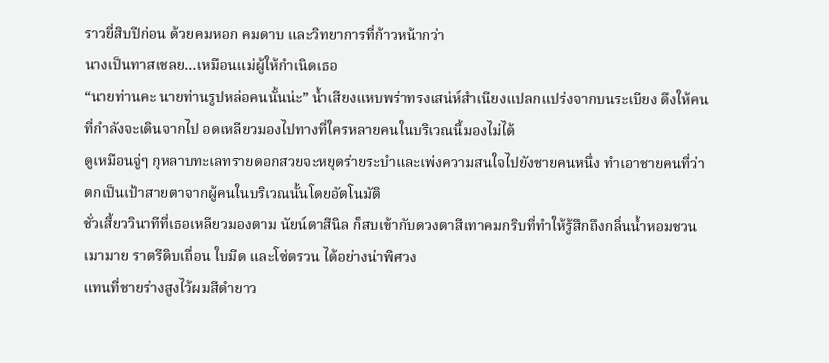ราวยี่สิบปีก่อน ด้วยคมหอก คมดาบ และวิทยาการที่ก้าวหน้ากว่า
นางเป็นทาสเชลย...เหมือนแม่ผู้ให้กำเนิดเธอ
“นายท่านคะ นายท่านรูปหล่อคนนั้นน่ะ” น้ำเสียงแหบพร่าทรงเสน่ห์สำเนียงแปลกแปร่งจากบนระเบียง ดึงให้คนที่กำลังจะเดินจากไป อดเหลียวมองไปทางที่ใครหลายคนในบริเวณนี้มองไม่ได้
ดูเหมือนจู่ๆ กุหลาบทะเลทรายดอกสวยจะหยุดร่ายระบำและเพ่งความสนใจไปยังชายคนหนึ่ง ทำเอาชายคนที่ว่า ตกเป็นเป้าสายตาจากผู้คนในบริเวณนั้นโดยอัตโนมัติ
ชั่วเสี้ยววินาทีที่เธอเหลียวมองตาม นัยน์ตาสีนิล ก็สบเข้ากับดวงตาสีเทาคมกริบที่ทำให้รู้สึกถึงกลิ่นน้ำหอมชวนเมามาย ราตรีดิบเถื่อน ใบมีด และโซ่ตรวน ได้อย่างน่าพิศวง
แทนที่ชายร่างสูงไว้ผมสีดำยาว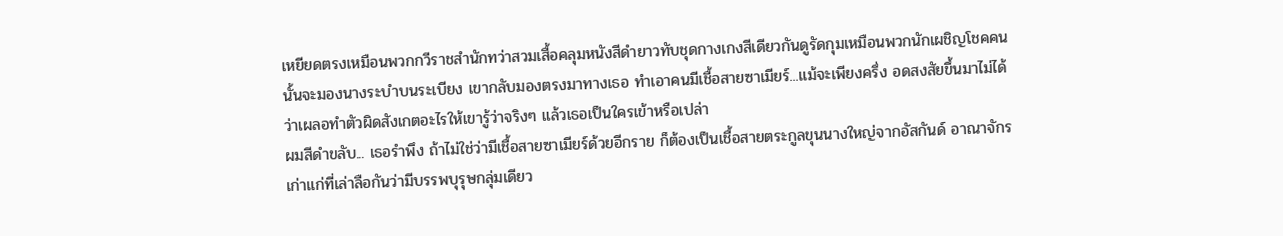เหยียดตรงเหมือนพวกกวีราชสำนักทว่าสวมเสื้อคลุมหนังสีดำยาวทับชุดกางเกงสีเดียวกันดูรัดกุมเหมือนพวกนักเผชิญโชคคนนั้นจะมองนางระบำบนระเบียง เขากลับมองตรงมาทางเธอ ทำเอาคนมีเชื้อสายซาเมียร์...แม้จะเพียงครึ่ง อดสงสัยขึ้นมาไม่ได้ ว่าเผลอทำตัวผิดสังเกตอะไรให้เขารู้ว่าจริงๆ แล้วเธอเป็นใครเข้าหรือเปล่า
ผมสีดำขลับ... เธอรำพึง ถ้าไม่ใช่ว่ามีเชื้อสายซาเมียร์ด้วยอีกราย ก็ต้องเป็นเชื้อสายตระกูลขุนนางใหญ่จากอัสกันด์ อาณาจักรเก่าแก่ที่เล่าลือกันว่ามีบรรพบุรุษกลุ่มเดียว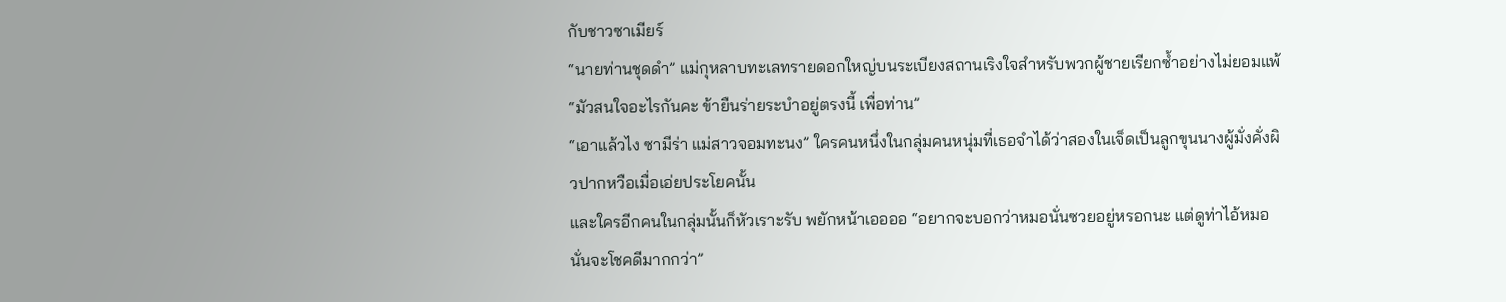กับชาวซาเมียร์
“นายท่านชุดดำ” แม่กุหลาบทะเลทรายดอกใหญ่บนระเบียงสถานเริงใจสำหรับพวกผู้ชายเรียกซ้ำอย่างไม่ยอมแพ้ “มัวสนใจอะไรกันคะ ข้ายืนร่ายระบำอยู่ตรงนี้ เพื่อท่าน”
“เอาแล้วไง ซามีร่า แม่สาวจอมทะนง” ใครคนหนึ่งในกลุ่มคนหนุ่มที่เธอจำได้ว่าสองในเจ็ดเป็นลูกขุนนางผู้มั่งคั่งผิวปากหวือเมื่อเอ่ยประโยคนั้น
และใครอีกคนในกลุ่มนั้นก็หัวเราะรับ พยักหน้าเออออ “อยากจะบอกว่าหมอนั่นซวยอยู่หรอกนะ แต่ดูท่าไอ้หมอนั่นจะโชคดีมากกว่า”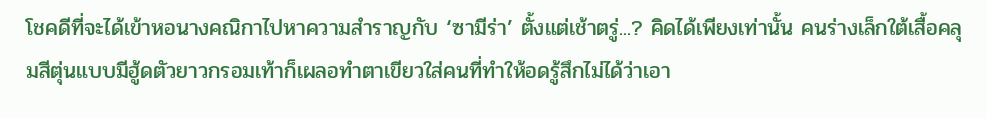โชคดีที่จะได้เข้าหอนางคณิกาไปหาความสำราญกับ ‘ซามีร่า’ ตั้งแต่เช้าตรู่...? คิดได้เพียงเท่านั้น คนร่างเล็กใต้เสื้อคลุมสีตุ่นแบบมีฮู้ดตัวยาวกรอมเท้าก็เผลอทำตาเขียวใส่คนที่ทำให้อดรู้สึกไม่ได้ว่าเอา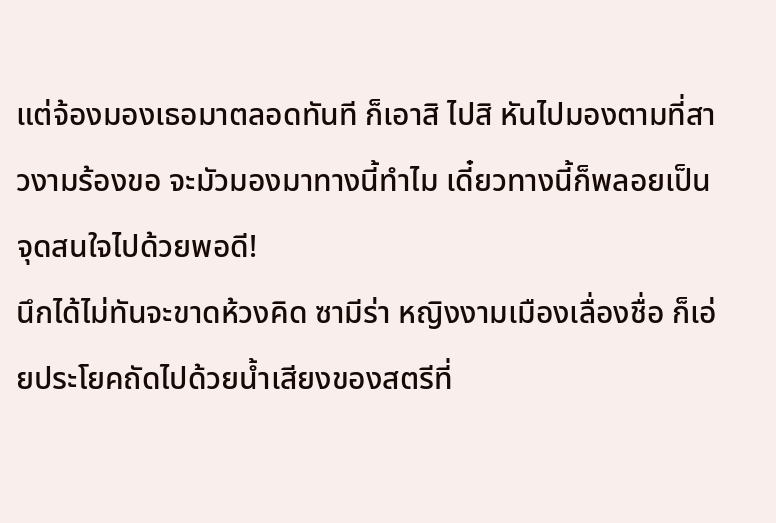แต่จ้องมองเธอมาตลอดทันที ก็เอาสิ ไปสิ หันไปมองตามที่สาวงามร้องขอ จะมัวมองมาทางนี้ทำไม เดี๋ยวทางนี้ก็พลอยเป็นจุดสนใจไปด้วยพอดี!
นึกได้ไม่ทันจะขาดห้วงคิด ซามีร่า หญิงงามเมืองเลื่องชื่อ ก็เอ่ยประโยคถัดไปด้วยน้ำเสียงของสตรีที่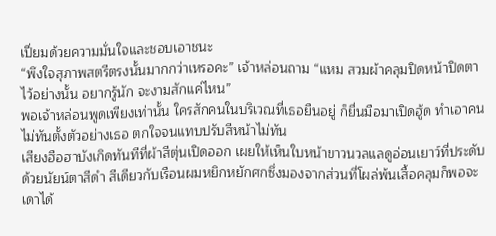เปี่ยมด้วยความมั่นใจและชอบเอาชนะ
“พึงใจสุภาพสตรีตรงนั้นมากกว่าเหรอคะ” เจ้าหล่อนถาม “แหม สวมผ้าคลุมปิดหน้าปิดตาไว้อย่างนั้น อยากรู้นัก จะงามสักแค่ไหน”
พอเจ้าหล่อนพูดเพียงเท่านั้น ใครสักคนในบริเวณที่เธอยืนอยู่ ก็ยื่นมือมาเปิดฮู้ด ทำเอาคนไม่ทันตั้งตัวอย่างเธอ ตกใจจนแทบปรับสีหน้าไม่ทัน
เสียงฮือฮาบังเกิดทันทีที่ผ้าสีตุ่นเปิดออก เผยให้เห็นใบหน้าขาวนวลแลดูอ่อนเยาว์ที่ประดับด้วยนัยน์ตาสีดำ สีเดียวกับเรือนผมหยิกหยักศกซึ่งมองจากส่วนที่โผล่พ้นเสื้อคลุมก็พอจะเดาได้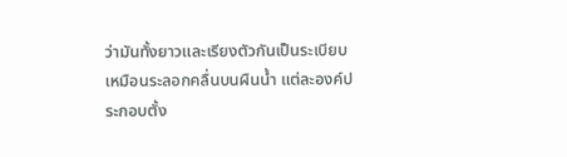ว่ามันทั้งยาวและเรียงตัวกันเป็นระเบียบเหมือนระลอกคลื่นบนผืนน้ำ แต่ละองค์ประกอบตั้ง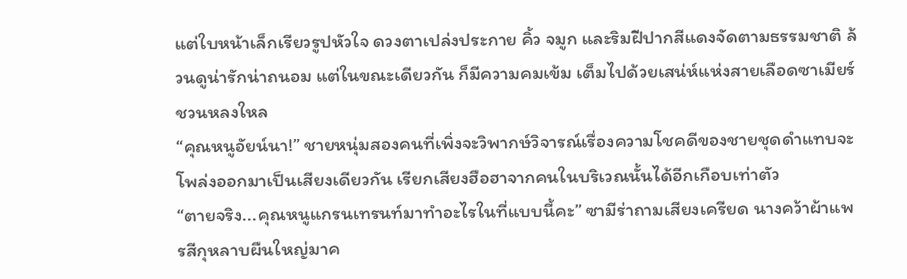แต่ใบหน้าเล็กเรียวรูปหัวใจ ดวงตาเปล่งประกาย คิ้ว จมูก และริมฝีปากสีแดงจัดตามธรรมชาติ ล้วนดูน่ารักน่าถนอม แต่ในขณะเดียวกัน ก็มีความคมเข้ม เต็มไปด้วยเสน่ห์แห่งสายเลือดซาเมียร์ชวนหลงใหล
“คุณหนูอัยน์นา!” ชายหนุ่มสองคนที่เพิ่งจะวิพากษ์วิจารณ์เรื่องความโชคดีของชายชุดดำแทบจะโพล่งออกมาเป็นเสียงเดียวกัน เรียกเสียงฮือฮาจากคนในบริเวณนั้นได้อีกเกือบเท่าตัว
“ตายจริง...คุณหนูแกรนเทรนท์มาทำอะไรในที่แบบนี้คะ” ซามีร่าถามเสียงเครียด นางคว้าผ้าแพรสีกุหลาบผืนใหญ่มาค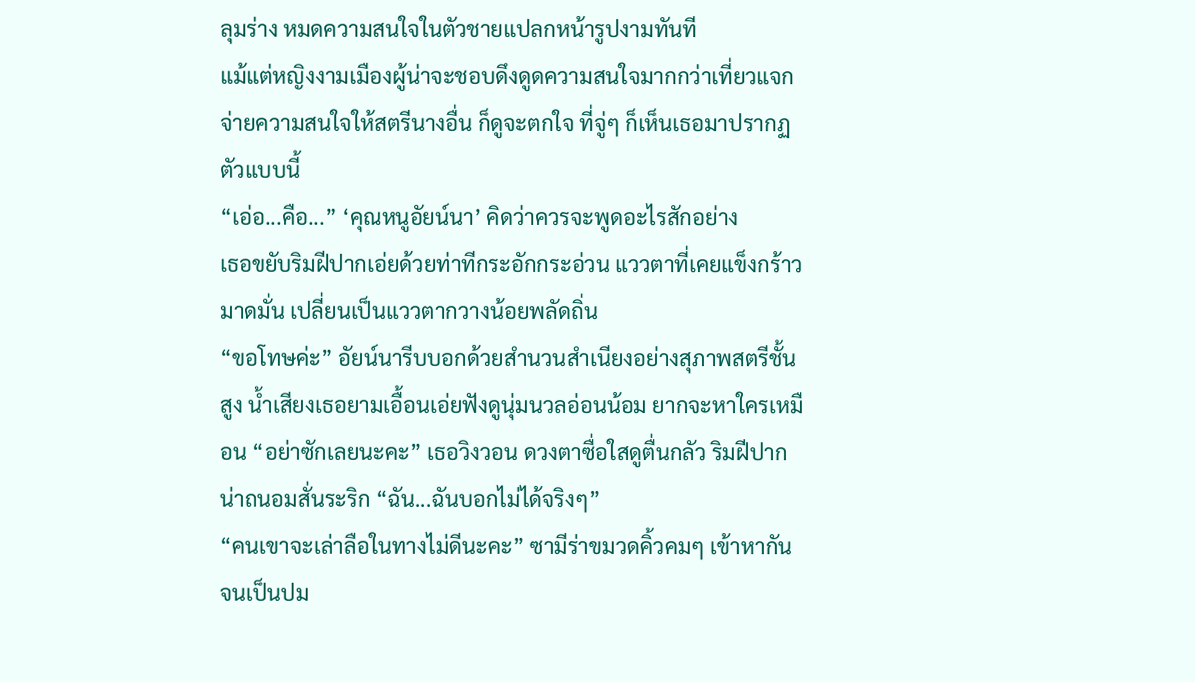ลุมร่าง หมดความสนใจในตัวชายแปลกหน้ารูปงามทันที
แม้แต่หญิงงามเมืองผู้น่าจะชอบดึงดูดความสนใจมากกว่าเที่ยวแจกจ่ายความสนใจให้สตรีนางอื่น ก็ดูจะตกใจ ที่จู่ๆ ก็เห็นเธอมาปรากฏตัวแบบนี้
“เอ่อ...คือ...” ‘คุณหนูอัยน์นา’ คิดว่าควรจะพูดอะไรสักอย่าง
เธอขยับริมฝีปากเอ่ยด้วยท่าทีกระอักกระอ่วน แววตาที่เคยแข็งกร้าว มาดมั่น เปลี่ยนเป็นแววตากวางน้อยพลัดถิ่น
“ขอโทษค่ะ” อัยน์นารีบบอกด้วยสำนวนสำเนียงอย่างสุภาพสตรีชั้นสูง น้ำเสียงเธอยามเอื้อนเอ่ยฟังดูนุ่มนวลอ่อนน้อม ยากจะหาใครเหมือน “อย่าซักเลยนะคะ” เธอวิงวอน ดวงตาซื่อใสดูตื่นกลัว ริมฝีปากน่าถนอมสั่นระริก “ฉัน...ฉันบอกไม่ได้จริงๆ”
“คนเขาจะเล่าลือในทางไม่ดีนะคะ” ซามีร่าขมวดคิ้วคมๆ เข้าหากันจนเป็นปม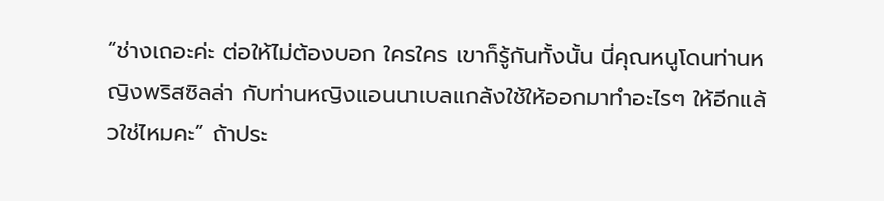“ช่างเถอะค่ะ ต่อให้ไม่ต้องบอก ใครใคร เขาก็รู้กันทั้งนั้น นี่คุณหนูโดนท่านหญิงพริสซิลล่า กับท่านหญิงแอนนาเบลแกล้งใช้ให้ออกมาทำอะไรๆ ให้อีกแล้วใช่ไหมคะ” ถ้าประ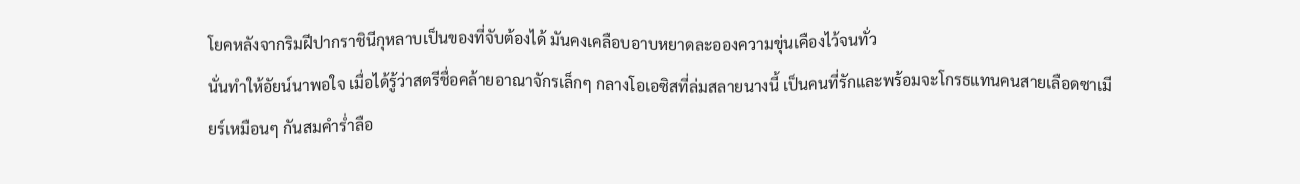โยคหลังจากริมฝีปากราชินีกุหลาบเป็นของที่จับต้องได้ มันคงเคลือบอาบหยาดละอองความขุ่นเคืองไว้จนทั่ว
นั่นทำให้อัยน์นาพอใจ เมื่อได้รู้ว่าสตรีชื่อคล้ายอาณาจักรเล็กๆ กลางโอเอซิสที่ล่มสลายนางนี้ เป็นคนที่รักและพร้อมจะโกรธแทนคนสายเลือดซาเมียร์เหมือนๆ กันสมคำร่ำลือ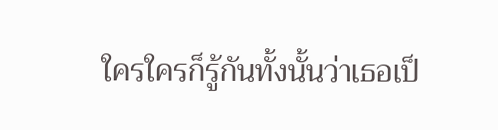ใครใครก็รู้กันทั้งนั้นว่าเธอเป็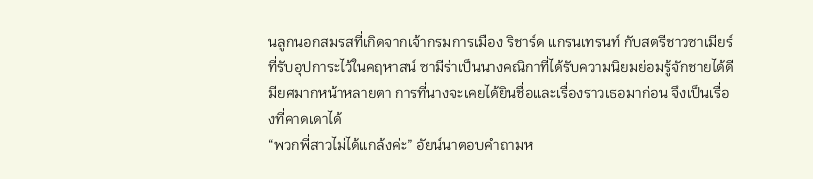นลูกนอกสมรสที่เกิดจากเจ้ากรมการเมือง ริชาร์ด แกรนเทรนท์ กับสตรีชาวซาเมียร์ที่รับอุปการะไว้ในคฤหาสน์ ซามีร่าเป็นนางคณิกาที่ได้รับความนิยมย่อมรู้จักชายได้ดีมียศมากหน้าหลายตา การที่นางจะเคยได้ยินชื่อและเรื่องราวเธอมาก่อน จึงเป็นเรื่องที่คาดเดาได้
“พวกพี่สาวไม่ได้แกล้งค่ะ” อัยน์นาตอบคำถามห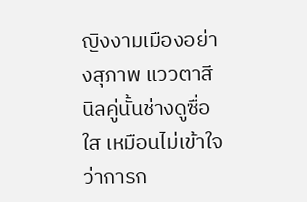ญิงงามเมืองอย่างสุภาพ แววตาสีนิลคู่นั้นช่างดูซื่อใส เหมือนไม่เข้าใจว่าการก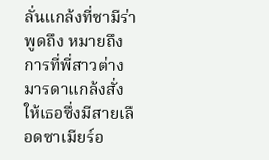ลั่นแกล้งที่ซามีร่าพูดถึง หมายถึงการที่พี่สาวต่างมารดาแกล้งสั่งให้เธอซึ่งมีสายเลือดซาเมียร์อ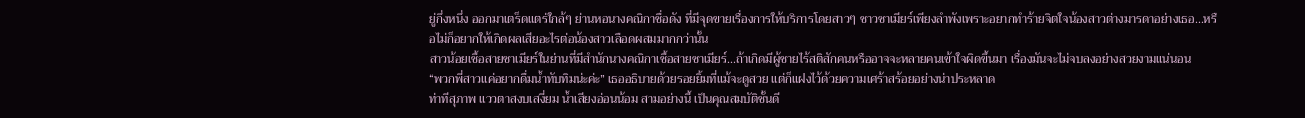ยู่กึ่งหนึ่ง ออกมาเตร็ดแตร่ใกล้ๆ ย่านหอนางคณิกาชื่อดัง ที่มีจุดขายเรื่องการให้บริการโดยสาวๆ ชาวซาเมียร์เพียงลำพังเพราะอยากทำร้ายจิตใจน้องสาวต่างมารดาอย่างเธอ...หรือไม่ก็อยากให้เกิดผลเสียอะไรต่อน้องสาวเลือดผสมมากกว่านั้น
สาวน้อยเชื้อสายซาเมียร์ในย่านที่มีสำนักนางคณิกาเชื้อสายซาเมียร์...ถ้าเกิดมีผู้ชายไร้สติสักคนหรืออาจจะหลายคนเข้าใจผิดขึ้นมา เรื่องมันจะไม่จบลงอย่างสวยงามแน่นอน
“พวกพี่สาวแค่อยากดื่มน้ำทับทิมน่ะค่ะ” เธออธิบายด้วยรอยยิ้มที่แม้จะดูสวย แต่ก็แฝงไว้ด้วยความเศร้าสร้อยอย่างน่าประหลาด
ท่าทีสุภาพ แววตาสงบเสงี่ยม น้ำเสียงอ่อนน้อม สามอย่างนี้ เป็นคุณสมบัติชั้นดี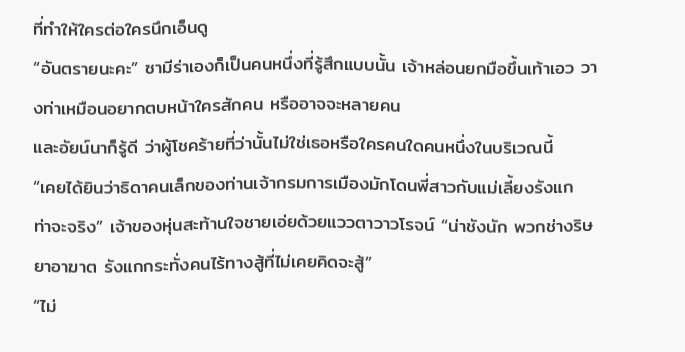ที่ทำให้ใครต่อใครนึกเอ็นดู
“อันตรายนะคะ” ซามีร่าเองก็เป็นคนหนึ่งที่รู้สึกแบบนั้น เจ้าหล่อนยกมือขึ้นเท้าเอว วางท่าเหมือนอยากตบหน้าใครสักคน หรืออาจจะหลายคน
และอัยน์นาก็รู้ดี ว่าผู้โชคร้ายที่ว่านั้นไม่ใช่เธอหรือใครคนใดคนหนึ่งในบริเวณนี้
“เคยได้ยินว่าธิดาคนเล็กของท่านเจ้ากรมการเมืองมักโดนพี่สาวกับแม่เลี้ยงรังแก ท่าจะจริง” เจ้าของหุ่นสะท้านใจชายเอ่ยด้วยแววตาวาวโรจน์ “น่าชังนัก พวกช่างริษยาอาฆาต รังแกกระทั่งคนไร้ทางสู้ที่ไม่เคยคิดจะสู้”
“ไม่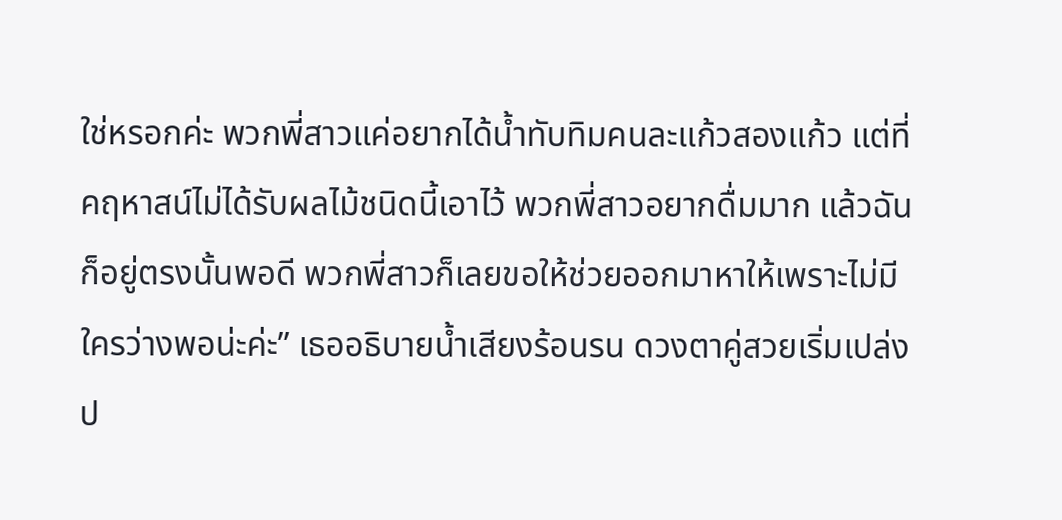ใช่หรอกค่ะ พวกพี่สาวแค่อยากได้น้ำทับทิมคนละแก้วสองแก้ว แต่ที่คฤหาสน์ไม่ได้รับผลไม้ชนิดนี้เอาไว้ พวกพี่สาวอยากดื่มมาก แล้วฉันก็อยู่ตรงนั้นพอดี พวกพี่สาวก็เลยขอให้ช่วยออกมาหาให้เพราะไม่มีใครว่างพอน่ะค่ะ” เธออธิบายน้ำเสียงร้อนรน ดวงตาคู่สวยเริ่มเปล่งป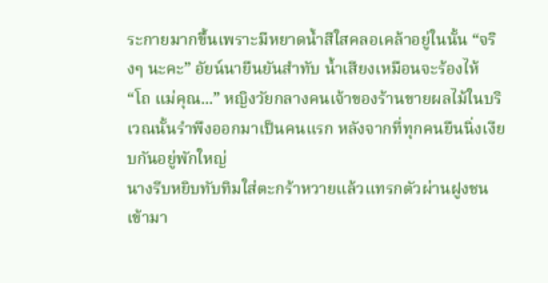ระกายมากขึ้นเพราะมีหยาดน้ำสีใสคลอเคล้าอยู่ในนั้น “จริงๆ นะคะ” อัยน์นายืนยันสำทับ น้ำเสียงเหมือนจะร้องไห้
“โถ แม่คุณ...” หญิงวัยกลางคนเจ้าของร้านขายผลไม้ในบริเวณนั้นรำพึงออกมาเป็นคนแรก หลังจากที่ทุกคนยืนนิ่งเงียบกันอยู่พักใหญ่
นางรีบหยิบทับทิมใส่ตะกร้าหวายแล้วแทรกตัวผ่านฝูงชนเข้ามา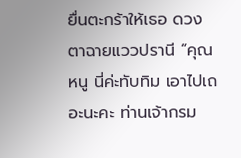ยื่นตะกร้าให้เธอ ดวงตาฉายแววปรานี “คุณหนู นี่ค่ะทับทิม เอาไปเถอะนะคะ ท่านเจ้ากรม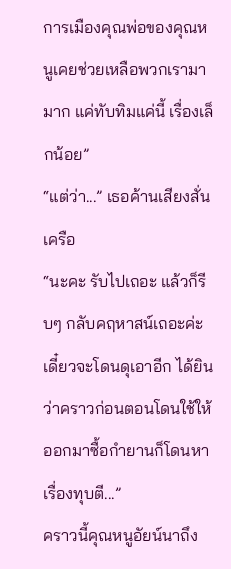การเมืองคุณพ่อของคุณหนูเคยช่วยเหลือพวกเรามามาก แค่ทับทิมแค่นี้ เรื่องเล็กน้อย”
“แต่ว่า...” เธอค้านเสียงสั่นเครือ
“นะคะ รับไปเถอะ แล้วก็รีบๆ กลับคฤหาสน์เถอะค่ะ เดี๋ยวจะโดนดุเอาอีก ได้ยินว่าคราวก่อนตอนโดนใช้ให้ออกมาซื้อกำยานก็โดนหาเรื่องทุบตี...”
คราวนี้คุณหนูอัยน์นาถึง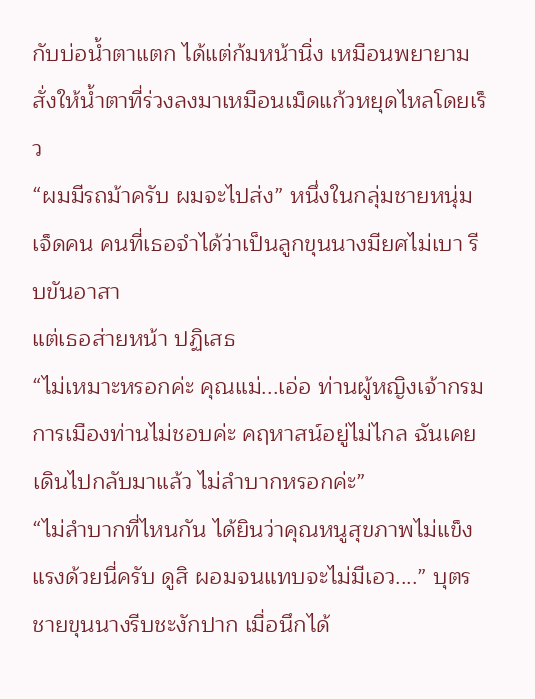กับบ่อน้ำตาแตก ได้แต่ก้มหน้านิ่ง เหมือนพยายามสั่งให้น้ำตาที่ร่วงลงมาเหมือนเม็ดแก้วหยุดไหลโดยเร็ว
“ผมมีรถม้าครับ ผมจะไปส่ง” หนึ่งในกลุ่มชายหนุ่มเจ็ดคน คนที่เธอจำได้ว่าเป็นลูกขุนนางมียศไม่เบา รีบขันอาสา
แต่เธอส่ายหน้า ปฏิเสธ
“ไม่เหมาะหรอกค่ะ คุณแม่...เอ่อ ท่านผู้หญิงเจ้ากรมการเมืองท่านไม่ชอบค่ะ คฤหาสน์อยู่ไม่ไกล ฉันเคยเดินไปกลับมาแล้ว ไม่ลำบากหรอกค่ะ”
“ไม่ลำบากที่ไหนกัน ได้ยินว่าคุณหนูสุขภาพไม่แข็งแรงด้วยนี่ครับ ดูสิ ผอมจนแทบจะไม่มีเอว....” บุตรชายขุนนางรีบชะงักปาก เมื่อนึกได้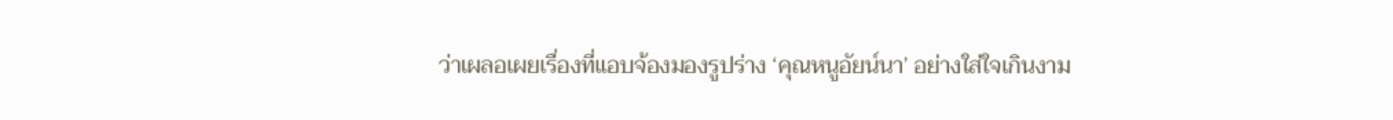ว่าเผลอเผยเรื่องที่แอบจ้องมองรูปร่าง ‘คุณหนูอัยน์นา’ อย่างใส่ใจเกินงาม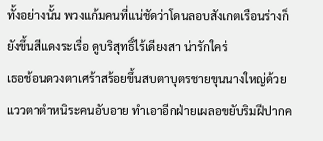ทั้งอย่างนั้น พวงแก้มคนที่แน่ชัดว่าโดนลอบสังเกตเรือนร่างก็ยังขึ้นสีแดงระเรื่อ ดูบริสุทธิ์ไร้เดียงสา น่ารักใคร่
เธอช้อนดวงตาเศร้าสร้อยขึ้นสบตาบุตรชายขุนนางใหญ่ด้วยแววตาตำหนิระคนอับอาย ทำเอาอีกฝ่ายเผลอขยับริมฝีปากค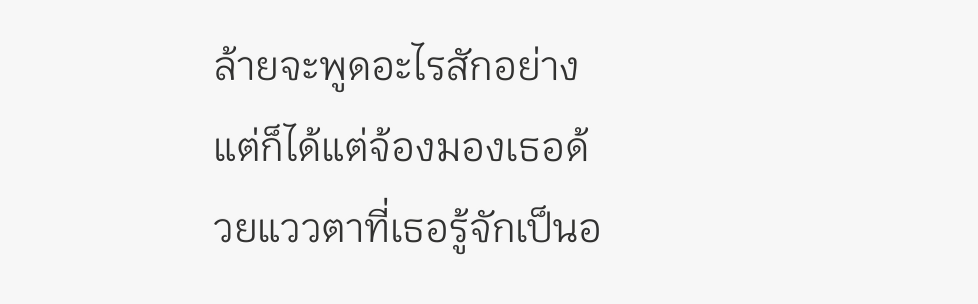ล้ายจะพูดอะไรสักอย่าง แต่ก็ได้แต่จ้องมองเธอด้วยแววตาที่เธอรู้จักเป็นอ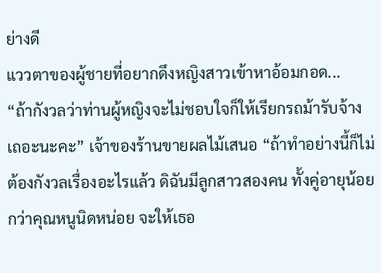ย่างดี
แววตาของผู้ชายที่อยากดึงหญิงสาวเข้าหาอ้อมกอด...
“ถ้ากังวลว่าท่านผู้หญิงจะไม่ชอบใจก็ให้เรียกรถม้ารับจ้างเถอะนะคะ” เจ้าของร้านขายผลไม้เสนอ “ถ้าทำอย่างนี้ก็ไม่ต้องกังวลเรื่องอะไรแล้ว ดิฉันมีลูกสาวสองคน ทั้งคู่อายุน้อยกว่าคุณหนูนิดหน่อย จะให้เธอ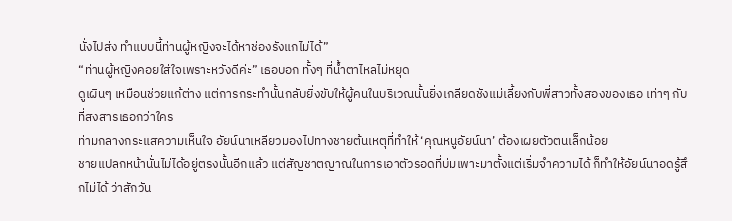นั่งไปส่ง ทำแบบนี้ท่านผู้หญิงจะได้หาช่องรังแกไม่ได้”
“ท่านผู้หญิงคอยใส่ใจเพราะหวังดีค่ะ” เธอบอก ทั้งๆ ที่น้ำตาไหลไม่หยุด
ดูเผินๆ เหมือนช่วยแก้ต่าง แต่การกระทำนั้นกลับยิ่งขับให้ผู้คนในบริเวณนั้นยิ่งเกลียดชังแม่เลี้ยงกับพี่สาวทั้งสองของเธอ เท่าๆ กับที่สงสารเธอกว่าใคร
ท่ามกลางกระแสความเห็นใจ อัยน์นาเหลียวมองไปทางชายต้นเหตุที่ทำให้ ‘คุณหนูอัยน์นา’ ต้องเผยตัวตนเล็กน้อย
ชายแปลกหน้านั่นไม่ได้อยู่ตรงนั้นอีกแล้ว แต่สัญชาตญาณในการเอาตัวรอดที่บ่มเพาะมาตั้งแต่เริ่มจำความได้ ก็ทำให้อัยน์นาอดรู้สึกไม่ได้ ว่าสักวัน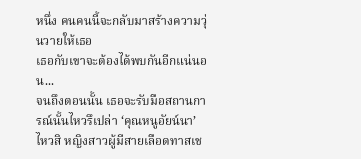หนึ่ง คนคนนี้จะกลับมาสร้างความวุ่นวายให้เธอ
เธอกับเขาจะต้องได้พบกันอีกแน่นอน...
จนถึงตอนนั้น เธอจะรับมือสถานการณ์นั้นไหวรึเปล่า ‘คุณหนูอัยน์นา’
ไหวสิ หญิงสาวผู้มีสายเลือดทาสเช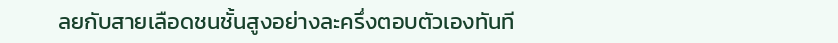ลยกับสายเลือดชนชั้นสูงอย่างละครึ่งตอบตัวเองทันที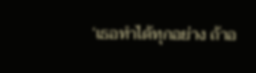‘เธอทำได้ทุกอย่าง ถ้าอ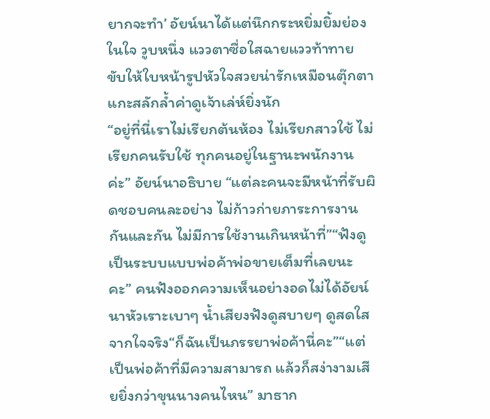ยากจะทำ’ อัยน์นาได้แต่นึกกระหยิ่มยิ้มย่องในใจ วูบหนึ่ง แววตาซื่อใสฉายแววท้าทาย ขับให้ใบหน้ารูปหัวใจสวยน่ารักเหมือนตุ๊กตาแกะสลักล้ำค่าดูเจ้าเล่ห์ยิ่งนัก
“อยู่ที่นี่เราไม่เรียกต้นห้อง ไม่เรียกสาวใช้ ไม่เรียกคนรับใช้ ทุกคนอยู่ในฐานะพนักงานค่ะ” อัยน์นาอธิบาย “แต่ละคนจะมีหน้าที่รับผิดชอบคนละอย่าง ไม่ก้าวก่ายภาระการงานกันและกัน ไม่มีการใช้งานเกินหน้าที่”“ฟังดูเป็นระบบแบบพ่อค้าพ่อขายเต็มที่เลยนะคะ” คนฟังออกความเห็นอย่างอดไม่ได้อัยน์นาหัวเราะเบาๆ น้ำเสียงฟังดูสบายๆ ดูสดใสจากใจจริง“ก็ฉันเป็นภรรยาพ่อค้านี่คะ”“แต่เป็นพ่อค้าที่มีความสามารถ แล้วก็สง่างามเสียยิ่งกว่าขุนนางคนไหน” มาธาก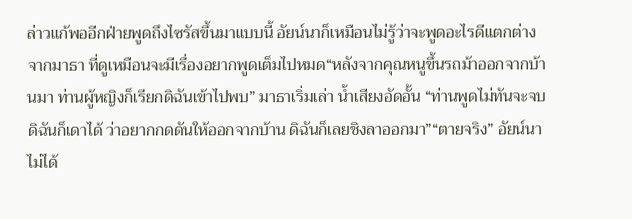ล่าวแก้พออีกฝ่ายพูดถึงไซรัสขึ้นมาแบบนี้ อัยน์นาก็เหมือนไม่รู้ว่าจะพูดอะไรดีแตกต่างจากมาธา ที่ดูเหมือนจะมีเรื่องอยากพูดเต็มไปหมด“หลังจากคุณหนูขึ้นรถม้าออกจากบ้านมา ท่านผู้หญิงก็เรียกดิฉันเข้าไปพบ” มาธาเริ่มเล่า น้ำเสียงอัดอั้น “ท่านพูดไม่ทันจะจบ ดิฉันก็เดาได้ ว่าอยากกดดันให้ออกจากบ้าน ดิฉันก็เลยชิงลาออกมา”“ตายจริง” อัยน์นาไม่ได้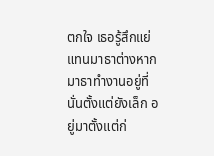ตกใจ เธอรู้สึกแย่แทนมาธาต่างหาก มาธาทำงานอยู่ที่นั่นตั้งแต่ยังเล็ก อยู่มาตั้งแต่ก่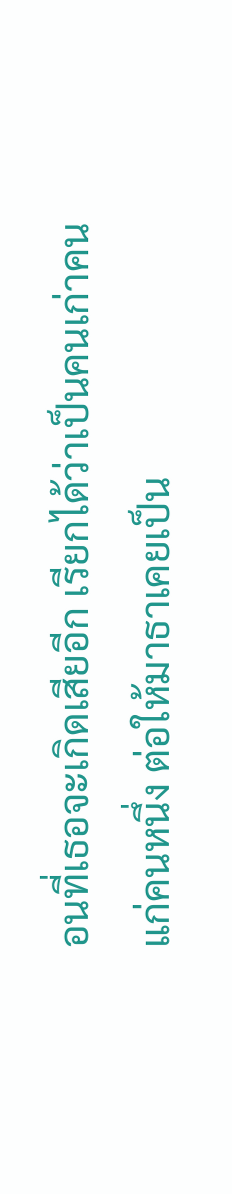อนที่เธอจะเกิดเสียอีก เรียกได้ว่าเป็นคนเก่าคนแก่คนหนึ่ง ต่อให้มาธาเคยเป็น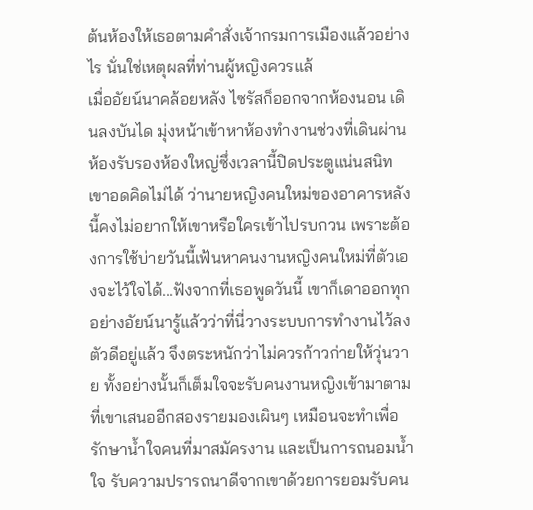ต้นห้องให้เธอตามคำสั่งเจ้ากรมการเมืองแล้วอย่างไร นั่นใช่เหตุผลที่ท่านผู้หญิงควรแล้
เมื่ออัยน์นาคล้อยหลัง ไซรัสก็ออกจากห้องนอน เดินลงบันได มุ่งหน้าเข้าหาห้องทำงานช่วงที่เดินผ่านห้องรับรองห้องใหญ่ซึ่งเวลานี้ปิดประตูแน่นสนิท เขาอดคิดไม่ได้ ว่านายหญิงคนใหม่ของอาคารหลังนี้คงไม่อยากให้เขาหรือใครเข้าไปรบกวน เพราะต้องการใช้บ่ายวันนี้เฟ้นหาคนงานหญิงคนใหม่ที่ตัวเองจะไว้ใจได้...ฟังจากที่เธอพูดวันนี้ เขาก็เดาออกทุกอย่างอัยน์นารู้แล้วว่าที่นี่วางระบบการทำงานไว้ลงตัวดีอยู่แล้ว จึงตระหนักว่าไม่ควรก้าวก่ายให้วุ่นวาย ทั้งอย่างนั้นก็เต็มใจจะรับคนงานหญิงเข้ามาตามที่เขาเสนออีกสองรายมองเผินๆ เหมือนจะทำเพื่อรักษาน้ำใจคนที่มาสมัครงาน และเป็นการถนอมน้ำใจ รับความปรารถนาดีจากเขาด้วยการยอมรับคน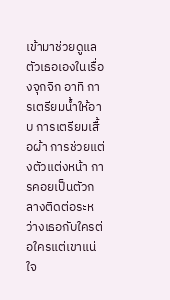เข้ามาช่วยดูแลตัวเธอเองในเรื่องจุกจิก อาทิ การเตรียมน้ำให้อาบ การเตรียมเสื้อผ้า การช่วยแต่งตัวแต่งหน้า การคอยเป็นตัวกลางติดต่อระหว่างเธอกับใครต่อใครแต่เขาแน่ใจ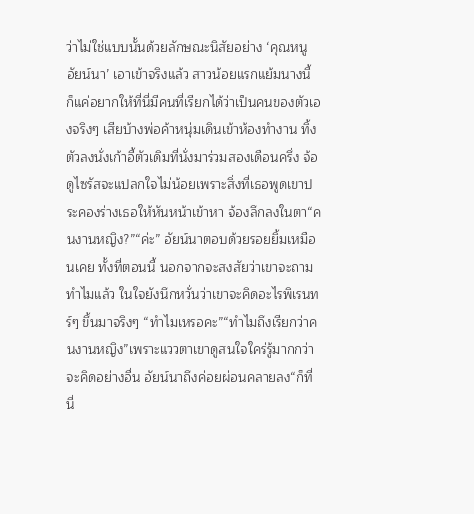ว่าไม่ใช่แบบนั้นด้วยลักษณะนิสัยอย่าง ‘คุณหนูอัยน์นา’ เอาเข้าจริงแล้ว สาวน้อยแรกแย้มนางนี้ ก็แค่อยากให้ที่นี่มีคนที่เรียกได้ว่าเป็นคนของตัวเองจริงๆ เสียบ้างพ่อค้าหนุ่มเดินเข้าห้องทำงาน ทิ้งตัวลงนั่งเก้าอี้ตัวเดิมที่นั่งมาร่วมสองเดือนครึ่ง จ้อ
ดูไซรัสจะแปลกใจไม่น้อยเพราะสิ่งที่เธอพูดเขาประคองร่างเธอให้หันหน้าเข้าหา จ้องลึกลงในตา“คนงานหญิง?”“ค่ะ” อัยน์นาตอบด้วยรอยยิ้มเหมือนเคย ทั้งที่ตอนนี้ นอกจากจะสงสัยว่าเขาจะถามทำไมแล้ว ในใจยังนึกหวั่นว่าเขาจะคิดอะไรพิเรนทร์ๆ ขึ้นมาจริงๆ “ทำไมเหรอคะ”“ทำไมถึงเรียกว่าคนงานหญิง”เพราะแววตาเขาดูสนใจใคร่รู้มากกว่าจะคิดอย่างอื่น อัยน์นาถึงค่อยผ่อนคลายลง“ก็ที่นี่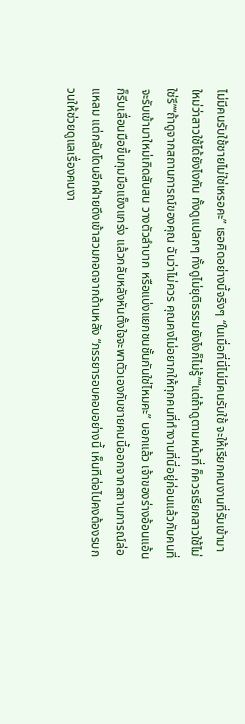ไม่มีคนรับใช้ชายไม่ใช่เหรอคะ” เธอคิดอย่างนี้จริงๆ “ในเมื่อที่นี่ไม่มีคนรับใช้ จะให้เรียกคนงานที่รับเข้ามาใหม่ว่าสาวใช้ได้ยังไงกัน ทั้งดูแปลกๆ ทั้งดูไม่ยุติธรรมยังไงก็ไม่รู้”“แต่ถ้าดูตามหน้าที่ ก็ควรเรียกสาวใช้ไม่ใช่รึ”“ถ้าดูจากสถานการณ์ของคุณ ฉันว่าไม่ควร คุณคงไม่อยากให้ทุกคนที่ทำงานที่นี่อยู่ก่อนแล้วกับคนที่จะรับเข้ามาใหม่เกิดสับสน วางตัวลำบาก หรือแบ่งแยกชนชั้นกันใช่ไหมคะ” บอกแล้ว เจ้าของร่างอ้อนแอ้นก็รีบเลื่อนมือขึ้นกุมมือแข็งแกร่ง แล้วกลับหลังหันตั้งใจจะพาตัวเองกับชายคนนี้ออกจากสถานการณ์ล่อแหลม แต่กลับโดนอีกฝ่ายดึงเข้าสวมกอดจากด้านหลัง “ภรรยารอบคอบอย่างนี้ เห็นทีต่อไปคงต้องรบกวนให้ช่วยดูแลเรื่องคนงา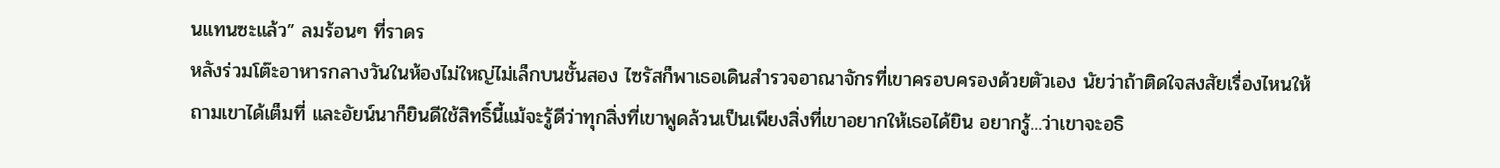นแทนซะแล้ว” ลมร้อนๆ ที่ราดร
หลังร่วมโต๊ะอาหารกลางวันในห้องไม่ใหญ่ไม่เล็กบนชั้นสอง ไซรัสก็พาเธอเดินสำรวจอาณาจักรที่เขาครอบครองด้วยตัวเอง นัยว่าถ้าติดใจสงสัยเรื่องไหนให้ถามเขาได้เต็มที่ และอัยน์นาก็ยินดีใช้สิทธิ์นี้แม้จะรู้ดีว่าทุกสิ่งที่เขาพูดล้วนเป็นเพียงสิ่งที่เขาอยากให้เธอได้ยิน อยากรู้...ว่าเขาจะอธิ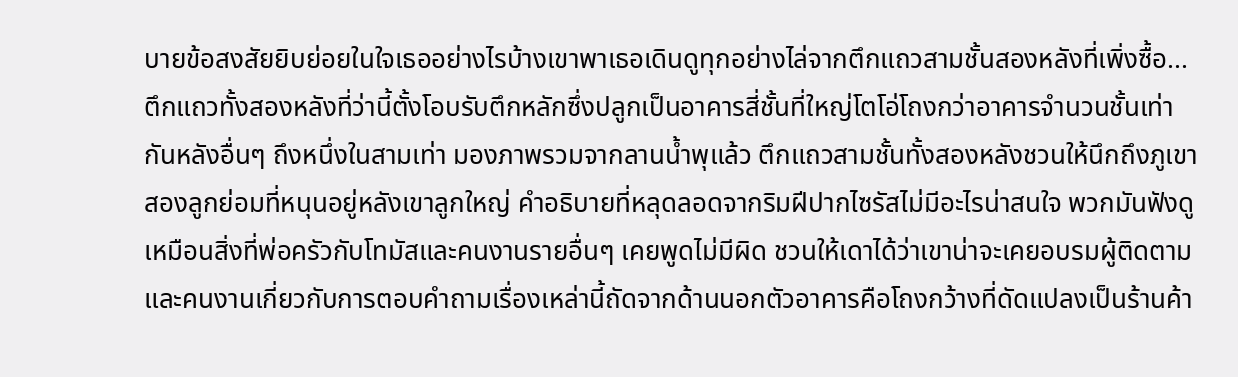บายข้อสงสัยยิบย่อยในใจเธออย่างไรบ้างเขาพาเธอเดินดูทุกอย่างไล่จากตึกแถวสามชั้นสองหลังที่เพิ่งซื้อ...ตึกแถวทั้งสองหลังที่ว่านี้ตั้งโอบรับตึกหลักซึ่งปลูกเป็นอาคารสี่ชั้นที่ใหญ่โตโอ่โถงกว่าอาคารจำนวนชั้นเท่ากันหลังอื่นๆ ถึงหนึ่งในสามเท่า มองภาพรวมจากลานน้ำพุแล้ว ตึกแถวสามชั้นทั้งสองหลังชวนให้นึกถึงภูเขาสองลูกย่อมที่หนุนอยู่หลังเขาลูกใหญ่ คำอธิบายที่หลุดลอดจากริมฝีปากไซรัสไม่มีอะไรน่าสนใจ พวกมันฟังดูเหมือนสิ่งที่พ่อครัวกับโทมัสและคนงานรายอื่นๆ เคยพูดไม่มีผิด ชวนให้เดาได้ว่าเขาน่าจะเคยอบรมผู้ติดตามและคนงานเกี่ยวกับการตอบคำถามเรื่องเหล่านี้ถัดจากด้านนอกตัวอาคารคือโถงกว้างที่ดัดแปลงเป็นร้านค้า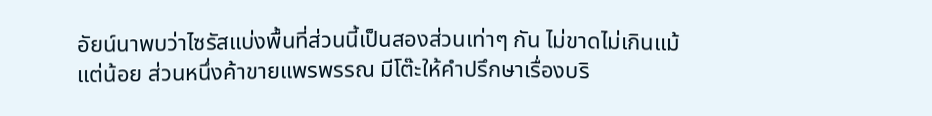อัยน์นาพบว่าไซรัสแบ่งพื้นที่ส่วนนี้เป็นสองส่วนเท่าๆ กัน ไม่ขาดไม่เกินแม้แต่น้อย ส่วนหนึ่งค้าขายแพรพรรณ มีโต๊ะให้คำปรึกษาเรื่องบริ